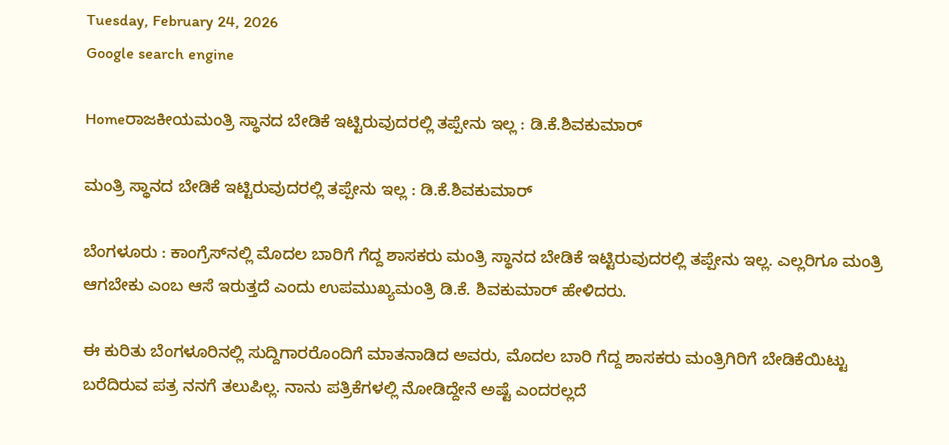Tuesday, February 24, 2026
Google search engine

Homeರಾಜಕೀಯಮಂತ್ರಿ ಸ್ಥಾನದ ಬೇಡಿಕೆ ಇಟ್ಟಿರುವುದರಲ್ಲಿ ತಪ್ಪೇನು ಇಲ್ಲ : ಡಿ.ಕೆ.ಶಿವಕುಮಾರ್

ಮಂತ್ರಿ ಸ್ಥಾನದ ಬೇಡಿಕೆ ಇಟ್ಟಿರುವುದರಲ್ಲಿ ತಪ್ಪೇನು ಇಲ್ಲ : ಡಿ.ಕೆ.ಶಿವಕುಮಾರ್

ಬೆಂಗಳೂರು : ಕಾಂಗ್ರೆಸ್‌ನಲ್ಲಿ ಮೊದಲ ಬಾರಿಗೆ ಗೆದ್ದ ಶಾಸಕರು ಮಂತ್ರಿ ಸ್ಥಾನದ ಬೇಡಿಕೆ ಇಟ್ಟಿರುವುದರಲ್ಲಿ ತಪ್ಪೇನು ಇಲ್ಲ. ಎಲ್ಲರಿಗೂ ಮಂತ್ರಿ ಆಗಬೇಕು ಎಂಬ ಆಸೆ ಇರುತ್ತದೆ ಎಂದು ಉಪಮುಖ್ಯಮಂತ್ರಿ ಡಿ.ಕೆ. ಶಿವಕುಮಾರ್ ಹೇಳಿದರು.

ಈ ಕುರಿತು ಬೆಂಗಳೂರಿನಲ್ಲಿ ಸುದ್ದಿಗಾರರೊಂದಿಗೆ ಮಾತನಾಡಿದ ಅವರು, ಮೊದಲ ಬಾರಿ ಗೆದ್ದ ಶಾಸಕರು ಮಂತ್ರಿಗಿರಿಗೆ ಬೇಡಿಕೆಯಿಟ್ಟು ಬರೆದಿರುವ ಪತ್ರ ನನಗೆ ತಲುಪಿಲ್ಲ. ನಾನು ಪತ್ರಿಕೆಗಳಲ್ಲಿ ನೋಡಿದ್ದೇನೆ ಅಷ್ಟೆ ಎಂದರಲ್ಲದೆ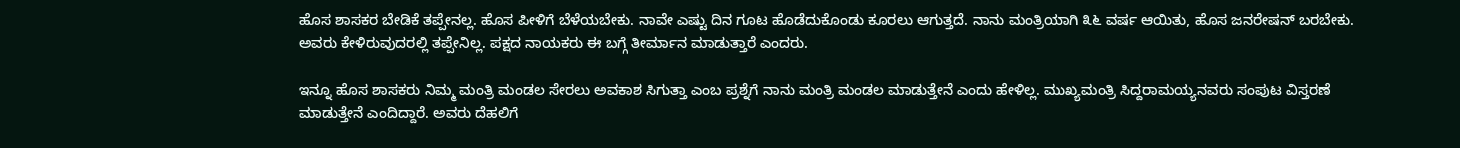ಹೊಸ ಶಾಸಕರ ಬೇಡಿಕೆ ತಪ್ಪೇನಲ್ಲ. ಹೊಸ ಪೀಳಿಗೆ ಬೆಳೆಯಬೇಕು. ನಾವೇ ಎಷ್ಟು ದಿನ ಗೂಟ ಹೊಡೆದುಕೊಂಡು ಕೂರಲು ಆಗುತ್ತದೆ. ನಾನು ಮಂತ್ರಿಯಾಗಿ ೩೬ ವರ್ಷ ಆಯಿತು, ಹೊಸ ಜನರೇಷನ್ ಬರಬೇಕು. ಅವರು ಕೇಳಿರುವುದರಲ್ಲಿ ತಪ್ಪೇನಿಲ್ಲ. ಪಕ್ಷದ ನಾಯಕರು ಈ ಬಗ್ಗೆ ತೀರ್ಮಾನ ಮಾಡುತ್ತಾರೆ ಎಂದರು.

ಇನ್ನೂ ಹೊಸ ಶಾಸಕರು ನಿಮ್ಮ ಮಂತ್ರಿ ಮಂಡಲ ಸೇರಲು ಅವಕಾಶ ಸಿಗುತ್ತಾ ಎಂಬ ಪ್ರಶ್ನೆಗೆ ನಾನು ಮಂತ್ರಿ ಮಂಡಲ ಮಾಡುತ್ತೇನೆ ಎಂದು ಹೇಳಿಲ್ಲ. ಮುಖ್ಯಮಂತ್ರಿ ಸಿದ್ದರಾಮಯ್ಯನವರು ಸಂಪುಟ ವಿಸ್ತರಣೆ ಮಾಡುತ್ತೇನೆ ಎಂದಿದ್ದಾರೆ. ಅವರು ದೆಹಲಿಗೆ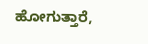ಹೋಗುತ್ತಾರೆ,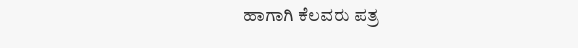ಹಾಗಾಗಿ ಕೆಲವರು ಪತ್ರ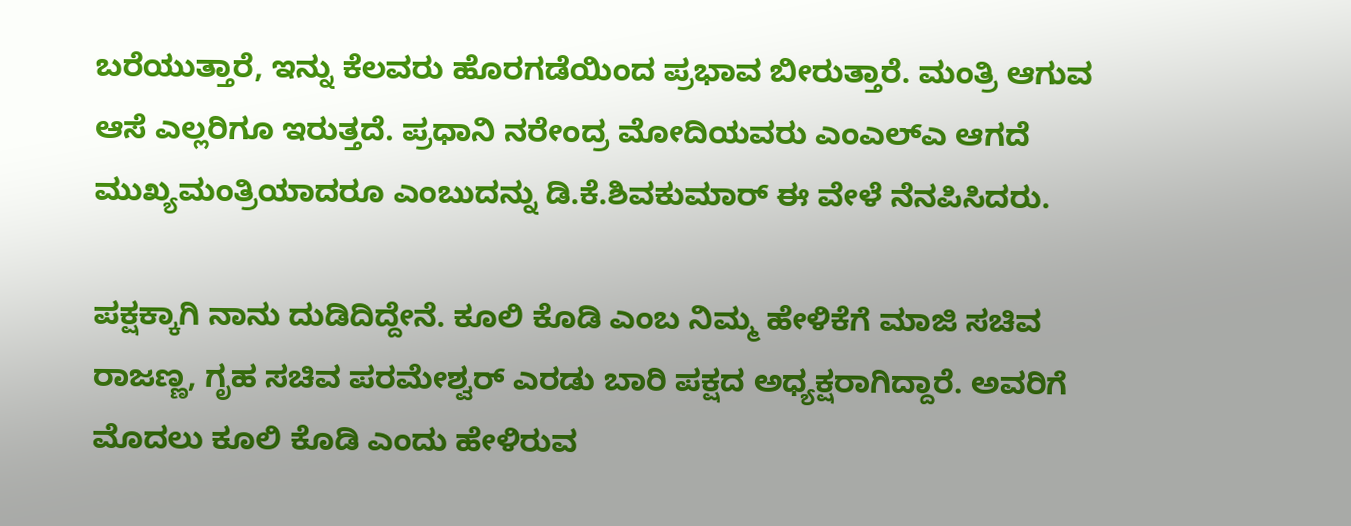ಬರೆಯುತ್ತಾರೆ, ಇನ್ನು ಕೆಲವರು ಹೊರಗಡೆಯಿಂದ ಪ್ರಭಾವ ಬೀರುತ್ತಾರೆ. ಮಂತ್ರಿ ಆಗುವ ಆಸೆ ಎಲ್ಲರಿಗೂ ಇರುತ್ತದೆ. ಪ್ರಧಾನಿ ನರೇಂದ್ರ ಮೋದಿಯವರು ಎಂಎಲ್‌ಎ ಆಗದೆ ಮುಖ್ಯಮಂತ್ರಿಯಾದರೂ ಎಂಬುದನ್ನು ಡಿ.ಕೆ.ಶಿವಕುಮಾರ್‌ ಈ ವೇಳೆ ನೆನಪಿಸಿದರು.

ಪಕ್ಷಕ್ಕಾಗಿ ನಾನು ದುಡಿದಿದ್ದೇನೆ. ಕೂಲಿ ಕೊಡಿ ಎಂಬ ನಿಮ್ಮ ಹೇಳಿಕೆಗೆ ಮಾಜಿ ಸಚಿವ ರಾಜಣ್ಣ, ಗೃಹ ಸಚಿವ ಪರಮೇಶ್ವರ್ ಎರಡು ಬಾರಿ ಪಕ್ಷದ ಅಧ್ಯಕ್ಷರಾಗಿದ್ದಾರೆ. ಅವರಿಗೆ ಮೊದಲು ಕೂಲಿ ಕೊಡಿ ಎಂದು ಹೇಳಿರುವ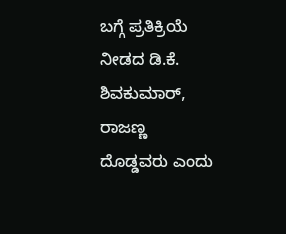ಬಗ್ಗೆ ಪ್ರತಿಕ್ರಿಯೆ ನೀಡದ ಡಿ.ಕೆ. ಶಿವಕುಮಾರ್, ರಾಜಣ್ಣ ದೊಡ್ಡವರು ಎಂದು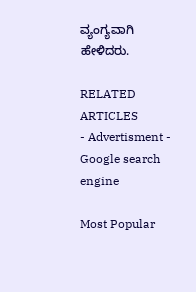ವ್ಯಂಗ್ಯವಾಗಿ ಹೇಳಿದರು.

RELATED ARTICLES
- Advertisment -
Google search engine

Most Popular